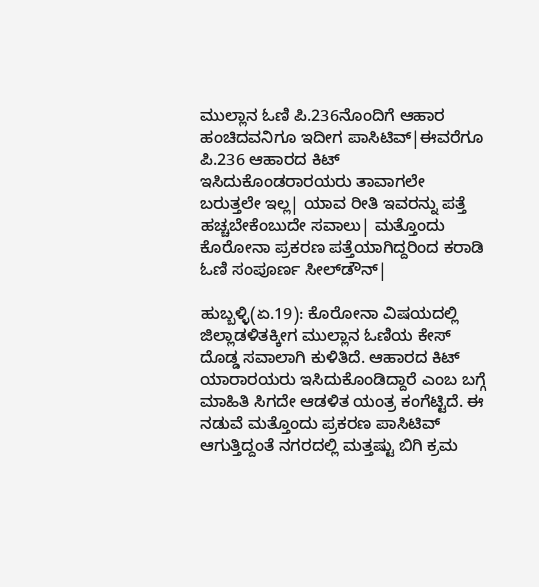ಮುಲ್ಲಾನ ಓಣಿ ಪಿ.236ನೊಂದಿಗೆ ಆಹಾರ ಹಂಚಿದವನಿಗೂ ಇದೀಗ ಪಾಸಿಟಿವ್‌|ಈವರೆಗೂ ಪಿ.236 ಆಹಾರದ ಕಿಟ್‌ ಇಸಿದುಕೊಂಡರಾರ‍ಯರು ತಾವಾಗಲೇ ಬರುತ್ತಲೇ ಇಲ್ಲ| ಯಾವ ರೀತಿ ಇವರನ್ನು ಪತ್ತೆ ಹಚ್ಚಬೇಕೆಂಬುದೇ ಸವಾಲು| ಮತ್ತೊಂದು ಕೊರೋನಾ ಪ್ರಕರಣ ಪತ್ತೆಯಾಗಿದ್ದರಿಂದ ಕರಾಡಿ ಓಣಿ ಸಂಪೂರ್ಣ ಸೀಲ್‌ಡೌನ್‌|

ಹುಬ್ಬಳ್ಳಿ(ಏ.19): ಕೊರೋನಾ ವಿಷಯದಲ್ಲಿ ಜಿಲ್ಲಾಡಳಿತಕ್ಕೀಗ ಮುಲ್ಲಾನ ಓಣಿಯ ಕೇಸ್‌ ದೊಡ್ಡ ಸವಾಲಾಗಿ ಕುಳಿತಿದೆ. ಆಹಾರದ ಕಿಟ್‌ ಯಾರಾರ‍ಯರು ಇಸಿದುಕೊಂಡಿದ್ದಾರೆ ಎಂಬ ಬಗ್ಗೆ ಮಾಹಿತಿ ಸಿಗದೇ ಆಡಳಿತ ಯಂತ್ರ ಕಂಗೆಟ್ಟಿದೆ. ಈ ನಡುವೆ ಮತ್ತೊಂದು ಪ್ರಕರಣ ಪಾಸಿಟಿವ್‌ ಆಗುತ್ತಿದ್ದಂತೆ ನಗರದಲ್ಲಿ ಮತ್ತಷ್ಟು ಬಿಗಿ ಕ್ರಮ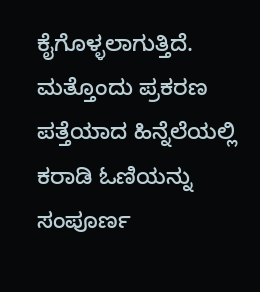ಕೈಗೊಳ್ಳಲಾಗುತ್ತಿದೆ. ಮತ್ತೊಂದು ಪ್ರಕರಣ ಪತ್ತೆಯಾದ ಹಿನ್ನೆಲೆಯಲ್ಲಿ ಕರಾಡಿ ಓಣಿಯನ್ನು ಸಂಪೂರ್ಣ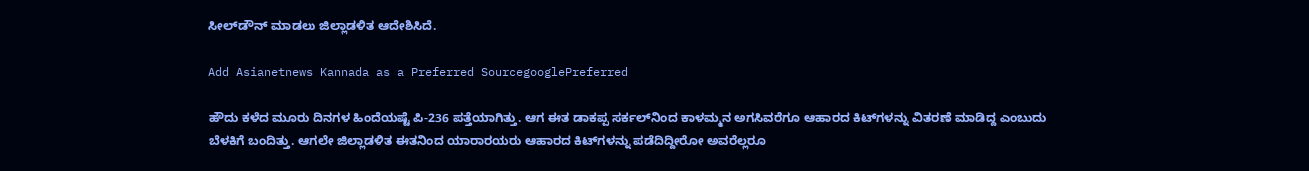ಸೀಲ್‌ಡೌನ್‌ ಮಾಡಲು ಜಿಲ್ಲಾಡಳಿತ ಆದೇಶಿಸಿದೆ.

Add Asianetnews Kannada as a Preferred SourcegooglePreferred

ಹೌದು ಕಳೆದ ಮೂರು ದಿನಗಳ ಹಿಂದೆಯಷ್ಟೆ ಪಿ-236 ಪತ್ತೆಯಾಗಿತ್ತು. ಆಗ ಈತ ಡಾಕಪ್ಪ ಸರ್ಕಲ್‌ನಿಂದ ಕಾಳಮ್ಮನ ಅಗಸಿವರೆಗೂ ಆಹಾರದ ಕಿಟ್‌ಗಳನ್ನು ವಿತರಣೆ ಮಾಡಿದ್ದ ಎಂಬುದು ಬೆಳಕಿಗೆ ಬಂದಿತ್ತು. ಆಗಲೇ ಜಿಲ್ಲಾಡಳಿತ ಈತನಿಂದ ಯಾರಾರ‍ಯರು ಆಹಾರದ ಕಿಟ್‌ಗಳನ್ನು ಪಡೆದಿದ್ದೀರೋ ಅವರೆಲ್ಲರೂ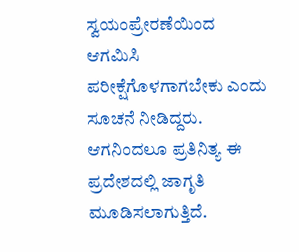ಸ್ವಯಂಪ್ರೇರಣೆಯಿಂದ ಆಗಮಿಸಿ ಪರೀಕ್ಷೆಗೊಳಗಾಗಬೇಕು ಎಂದು ಸೂಚನೆ ನೀಡಿದ್ದರು. ಆಗನಿಂದಲೂ ಪ್ರತಿನಿತ್ಯ ಈ ಪ್ರದೇಶದಲ್ಲಿ ಜಾಗೃತಿ ಮೂಡಿಸಲಾಗುತ್ತಿದೆ.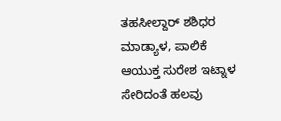ತಹಸೀಲ್ದಾರ್‌ ಶಶಿಧರ ಮಾಡ್ಯಾಳ, ಪಾಲಿಕೆ ಆಯುಕ್ತ ಸುರೇಶ ಇಟ್ನಾಳ ಸೇರಿದಂತೆ ಹಲವು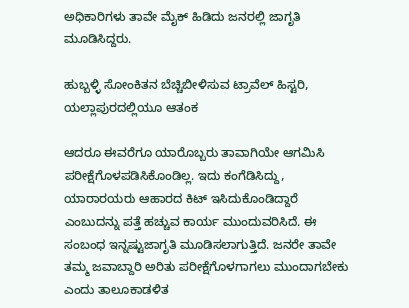ಅಧಿಕಾರಿಗಳು ತಾವೇ ಮೈಕ್‌ ಹಿಡಿದು ಜನರಲ್ಲಿ ಜಾಗೃತಿ ಮೂಡಿಸಿದ್ದರು.

ಹುಬ್ಬಳ್ಳಿ ಸೋಂಕಿತನ ಬೆಚ್ಚಿಬೀಳಿಸುವ ಟ್ರಾವೆಲ್ ಹಿಸ್ಟರಿ, ಯಲ್ಲಾಪುರದಲ್ಲಿಯೂ ಆತಂಕ

ಆದರೂ ಈವರೆಗೂ ಯಾರೊಬ್ಬರು ತಾವಾಗಿಯೇ ಆಗಮಿಸಿ ಪರೀಕ್ಷೆಗೊಳಪಡಿಸಿಕೊಂಡಿಲ್ಲ. ಇದು ಕಂಗೆಡಿಸಿದ್ದು, ಯಾರಾರ‍ಯರು ಆಹಾರದ ಕಿಟ್‌ ಇಸಿದುಕೊಂಡಿದ್ದಾರೆ ಎಂಬುದನ್ನು ಪತ್ತೆ ಹಚ್ಚುವ ಕಾರ್ಯ ಮುಂದುವರಿಸಿದೆ. ಈ ಸಂಬಂಧ ಇನ್ನಷ್ಟುಜಾಗೃತಿ ಮೂಡಿಸಲಾಗುತ್ತಿದೆ. ಜನರೇ ತಾವೇ ತಮ್ಮ ಜವಾಬ್ದಾರಿ ಅರಿತು ಪರೀಕ್ಷೆಗೊಳಗಾಗಲು ಮುಂದಾಗಬೇಕು ಎಂದು ತಾಲೂಕಾಡಳಿತ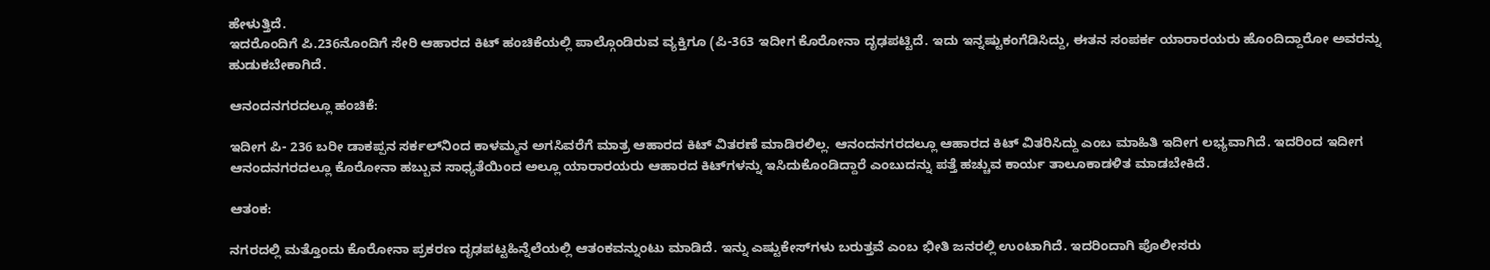ಹೇಳುತ್ತಿದೆ.
ಇದರೊಂದಿಗೆ ಪಿ.236ನೊಂದಿಗೆ ಸೇರಿ ಆಹಾರದ ಕಿಟ್‌ ಹಂಚಿಕೆಯಲ್ಲಿ ಪಾಲ್ಗೊಂಡಿರುವ ವ್ಯಕ್ತಿಗೂ (ಪಿ-363 ಇದೀಗ ಕೊರೋನಾ ದೃಢಪಟ್ಟಿದೆ. ಇದು ಇನ್ನಷ್ಟುಕಂಗೆಡಿಸಿದ್ದು, ಈತನ ಸಂಪರ್ಕ ಯಾರಾರ‍ಯರು ಹೊಂದಿದ್ದಾರೋ ಅವರನ್ನು ಹುಡುಕಬೇಕಾಗಿದೆ.

ಆನಂದನಗರದಲ್ಲೂ ಹಂಚಿಕೆ:

ಇದೀಗ ಪಿ- 236 ಬರೀ ಡಾಕಪ್ಪನ ಸರ್ಕಲ್‌ನಿಂದ ಕಾಳಮ್ಮನ ಅಗಸಿವರೆಗೆ ಮಾತ್ರ ಆಹಾರದ ಕಿಟ್‌ ವಿತರಣೆ ಮಾಡಿರಲಿಲ್ಲ. ಆನಂದನಗರದಲ್ಲೂ ಆಹಾರದ ಕಿಟ್‌ ವಿತರಿಸಿದ್ದು ಎಂಬ ಮಾಹಿತಿ ಇದೀಗ ಲಭ್ಯವಾಗಿದೆ. ಇದರಿಂದ ಇದೀಗ ಆನಂದನಗರದಲ್ಲೂ ಕೊರೋನಾ ಹಬ್ಬುವ ಸಾಧ್ಯತೆಯಿಂದ ಅಲ್ಲೂ ಯಾರಾರ‍ಯರು ಆಹಾರದ ಕಿಟ್‌ಗಳನ್ನು ಇಸಿದುಕೊಂಡಿದ್ದಾರೆ ಎಂಬುದನ್ನು ಪತ್ತೆ ಹಚ್ಚುವ ಕಾರ್ಯ ತಾಲೂಕಾಡಳಿತ ಮಾಡಬೇಕಿದೆ.

ಆತಂಕ:

ನಗರದಲ್ಲಿ ಮತ್ತೊಂದು ಕೊರೋನಾ ಪ್ರಕರಣ ದೃಢಪಟ್ಟಹಿನ್ನೆಲೆಯಲ್ಲಿ ಆತಂಕವನ್ನುಂಟು ಮಾಡಿದೆ. ಇನ್ನು ಎಷ್ಟುಕೇಸ್‌ಗಳು ಬರುತ್ತವೆ ಎಂಬ ಭೀತಿ ಜನರಲ್ಲಿ ಉಂಟಾಗಿದೆ. ಇದರಿಂದಾಗಿ ಪೊಲೀಸರು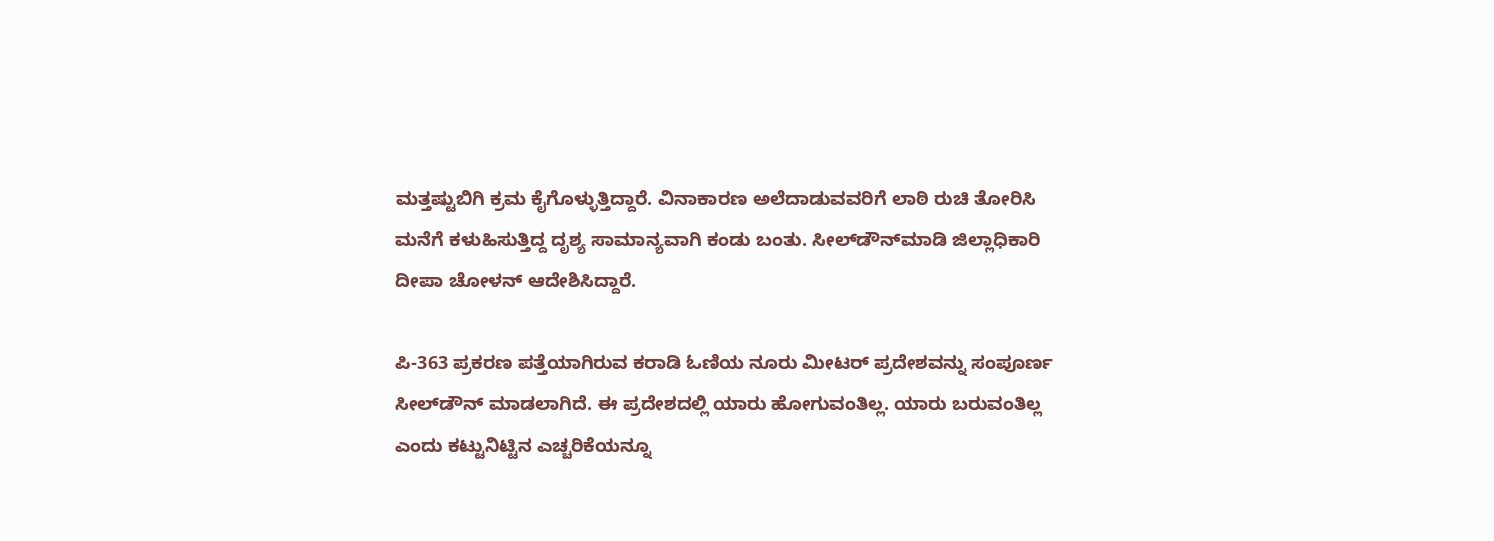ಮತ್ತಷ್ಟುಬಿಗಿ ಕ್ರಮ ಕೈಗೊಳ್ಳುತ್ತಿದ್ದಾರೆ. ವಿನಾಕಾರಣ ಅಲೆದಾಡುವವರಿಗೆ ಲಾಠಿ ರುಚಿ ತೋರಿಸಿ ಮನೆಗೆ ಕಳುಹಿಸುತ್ತಿದ್ದ ದೃಶ್ಯ ಸಾಮಾನ್ಯವಾಗಿ ಕಂಡು ಬಂತು. ಸೀಲ್‌ಡೌನ್‌ಮಾಡಿ ಜಿಲ್ಲಾಧಿಕಾರಿ ದೀಪಾ ಚೋಳನ್‌ ಆದೇಶಿಸಿದ್ದಾರೆ.

ಪಿ-363 ಪ್ರಕರಣ ಪತ್ತೆಯಾಗಿರುವ ಕರಾಡಿ ಓಣಿಯ ನೂರು ಮೀಟರ್‌ ಪ್ರದೇಶವನ್ನು ಸಂಪೂರ್ಣ ಸೀಲ್‌ಡೌನ್‌ ಮಾಡಲಾಗಿದೆ. ಈ ಪ್ರದೇಶದಲ್ಲಿ ಯಾರು ಹೋಗುವಂತಿಲ್ಲ. ಯಾರು ಬರುವಂತಿಲ್ಲ ಎಂದು ಕಟ್ಟುನಿಟ್ಟಿನ ಎಚ್ಚರಿಕೆಯನ್ನೂ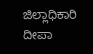ಜಿಲ್ಲಾಧಿಕಾರಿ ದೀಪಾ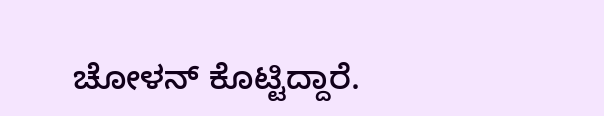ಚೋಳನ್‌ ಕೊಟ್ಟಿದ್ದಾರೆ.